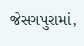જેસગપુરામાં,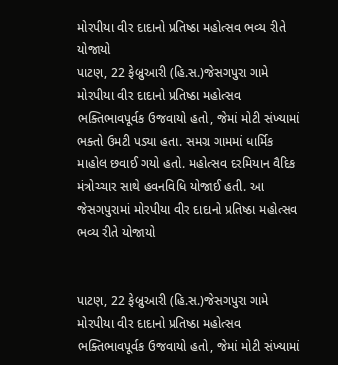મોરપીયા વીર દાદાનો પ્રતિષ્ઠા મહોત્સવ ભવ્ય રીતે યોજાયો
પાટણ, 22 ફેબ્રુઆરી (હિ.સ.)જેસગપુરા ગામે મોરપીયા વીર દાદાનો પ્રતિષ્ઠા મહોત્સવ ભક્તિભાવપૂર્વક ઉજવાયો હતો, જેમાં મોટી સંખ્યામાં ભક્તો ઉમટી પડ્યા હતા. સમગ્ર ગામમાં ધાર્મિક માહોલ છવાઈ ગયો હતો. મહોત્સવ દરમિયાન વૈદિક મંત્રોચ્ચાર સાથે હવનવિધિ યોજાઈ હતી. આ
જેસગપુરામાં મોરપીયા વીર દાદાનો પ્રતિષ્ઠા મહોત્સવ ભવ્ય રીતે યોજાયો


પાટણ, 22 ફેબ્રુઆરી (હિ.સ.)જેસગપુરા ગામે મોરપીયા વીર દાદાનો પ્રતિષ્ઠા મહોત્સવ ભક્તિભાવપૂર્વક ઉજવાયો હતો, જેમાં મોટી સંખ્યામાં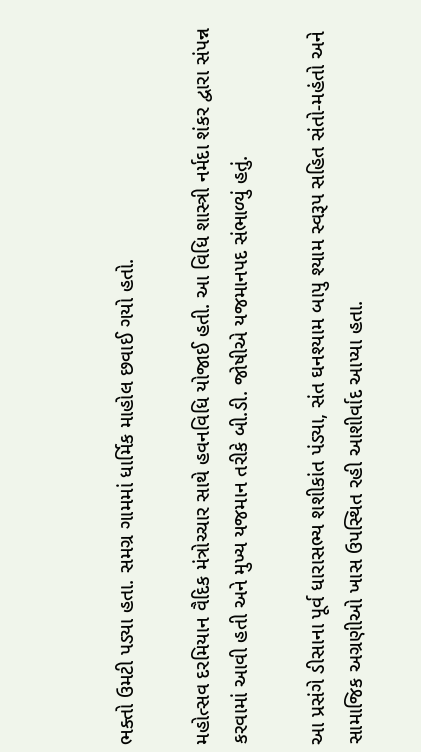ભક્તો ઉમટી પડ્યા હતા. સમગ્ર ગામમાં ધાર્મિક માહોલ છવાઈ ગયો હતો.

મહોત્સવ દરમિયાન વૈદિક મંત્રોચ્ચાર સાથે હવનવિધિ યોજાઈ હતી. આ વિધિ શાસ્ત્રી નર્મદા શંકર દ્વારા સંપન્ન કરવામાં આવી હતી અને મુખ્ય યજમાન તરીકે બી.ડી. જોષીએ યજમાનપદ સંભાળ્યું હતું.

આ પ્રસંગે ડીસાના પૂર્વ ધારાસભ્ય શશીકાંત પંડ્યા, સંત ઘનશ્યામ બાપુ શ્યામ સ્વરૂપ સહિત સંતો-મહંતો અને સામાજિક અગ્રણીઓ ખાસ ઉપસ્થિત રહી આશીર્વાદ આપ્યા હતા.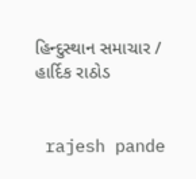હિન્દુસ્થાન સમાચાર / હાર્દિક રાઠોડ


 rajesh pande